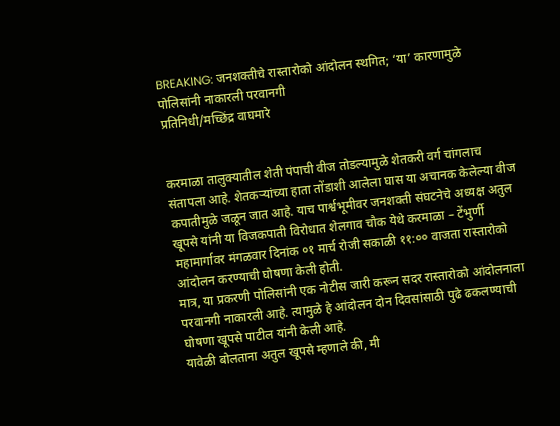BREAKING: जनशक्तीचे रास्तारोको आंदोलन स्थगित; ‘या’ कारणामुळे पोलिसांनी नाकारली परवानगी
प्रतिनिधी/मच्छिंद्र वाघमारे


करमाळा तालुक्यातील शेती पंपाची वीज तोडल्यामुळे शेतकरी वर्ग चांगलाच संतापला आहे. शेतकऱ्यांच्या हाता तोंडाशी आलेला घास या अचानक केलेल्या वीज कपातीमुळे जळून जात आहे. याच पार्श्वभूमीवर जनशक्ती संघटनेचे अध्यक्ष अतुल खूपसे यांनी या विजकपाती विरोधात शेलगाव चौक येथे करमाळा – टेंभुर्णी महामार्गावर मंगळवार दिनांक ०१ मार्च रोजी सकाळी ११:०० वाजता रास्तारोको आंदोलन करण्याची घोषणा केली होती.
मात्र, या प्रकरणी पोलिसांनी एक नोटीस जारी करून सदर रास्तारोको आंदोलनाला परवानगी नाकारली आहे. त्यामुळे हे आंदोलन दोन दिवसांसाठी पुढे ढकलण्याची घोषणा खूपसे पाटील यांनी केली आहे.
यावेळी बोलताना अतुल खूपसे म्हणाले की, मी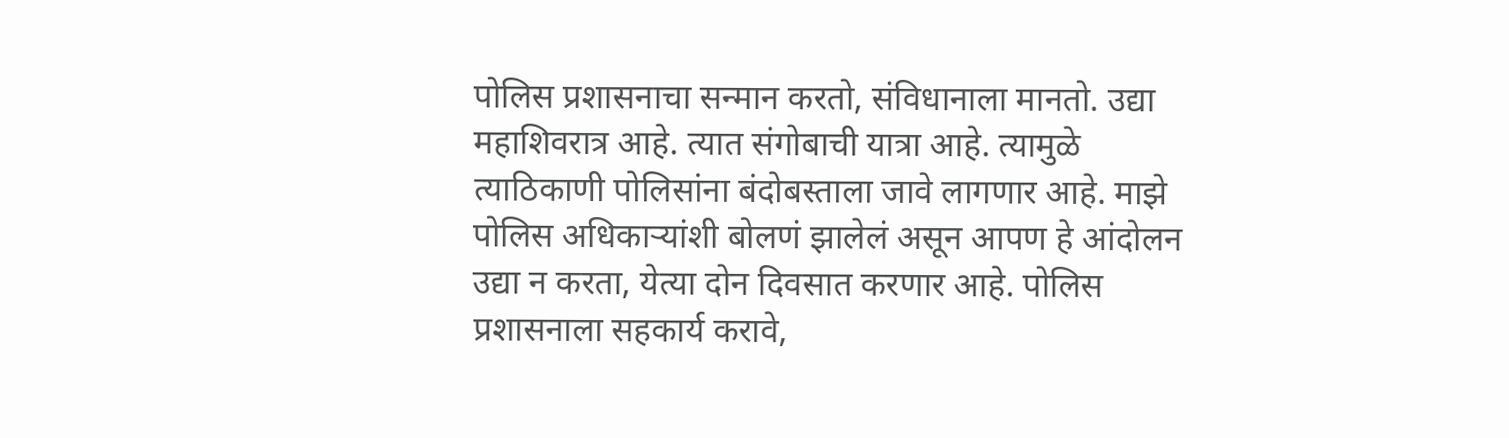पोलिस प्रशासनाचा सन्मान करतो, संविधानाला मानतो. उद्या महाशिवरात्र आहे. त्यात संगोबाची यात्रा आहे. त्यामुळे त्याठिकाणी पोलिसांना बंदोबस्ताला जावे लागणार आहे. माझे पोलिस अधिकाऱ्यांशी बोलणं झालेलं असून आपण हे आंदोलन उद्या न करता, येत्या दोन दिवसात करणार आहे. पोलिस प्रशासनाला सहकार्य करावे,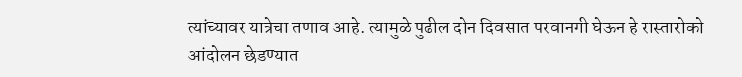त्यांच्यावर यात्रेचा तणाव आहे. त्यामुळे पुढील दोन दिवसात परवानगी घेऊन हे रास्तारोको आंदोलन छेडण्यात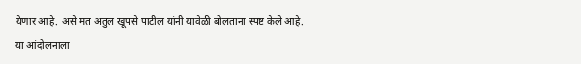येणार आहे. असे मत अतुल खूपसे पाटील यांनी यावेळी बोलताना स्पष्ट केले आहे.
या आंदोलनाला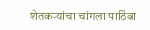शेतकऱ्यांचा चांगला पाठिंबा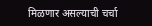मिळणार असल्याची चर्चा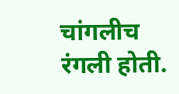चांगलीच रंगली होती.